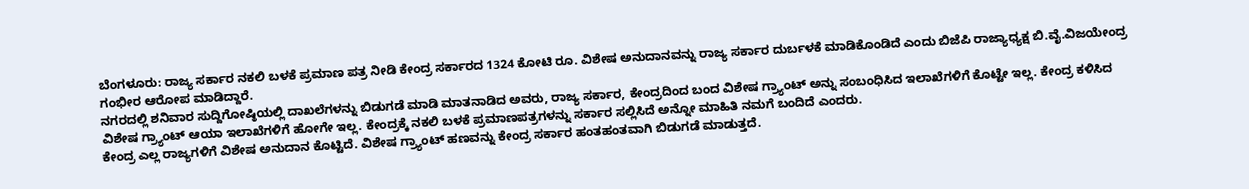ಬೆಂಗಳೂರು: ರಾಜ್ಯ ಸರ್ಕಾರ ನಕಲಿ ಬಳಕೆ ಪ್ರಮಾಣ ಪತ್ರ ನೀಡಿ ಕೇಂದ್ರ ಸರ್ಕಾರದ 1324 ಕೋಟಿ ರೂ. ವಿಶೇಷ ಅನುದಾನವನ್ನು ರಾಜ್ಯ ಸರ್ಕಾರ ದುರ್ಬಳಕೆ ಮಾಡಿಕೊಂಡಿದೆ ಎಂದು ಬಿಜೆಪಿ ರಾಜ್ಯಾಧ್ಯಕ್ಷ ಬಿ.ವೈ.ವಿಜಯೇಂದ್ರ ಗಂಭೀರ ಆರೋಪ ಮಾಡಿದ್ದಾರೆ.
ನಗರದಲ್ಲಿ ಶನಿವಾರ ಸುದ್ದಿಗೋಷ್ಠಿಯಲ್ಲಿ ದಾಖಲೆಗಳನ್ನು ಬಿಡುಗಡೆ ಮಾಡಿ ಮಾತನಾಡಿದ ಅವರು, ರಾಜ್ಯ ಸರ್ಕಾರ, ಕೇಂದ್ರದಿಂದ ಬಂದ ವಿಶೇಷ ಗ್ರ್ಯಾಂಟ್ ಅನ್ನು ಸಂಬಂಧಿಸಿದ ಇಲಾಖೆಗಳಿಗೆ ಕೊಟ್ಟೇ ಇಲ್ಲ. ಕೇಂದ್ರ ಕಳಿಸಿದ ವಿಶೇಷ ಗ್ರ್ಯಾಂಟ್ ಆಯಾ ಇಲಾಖೆಗಳಿಗೆ ಹೋಗೇ ಇಲ್ಲ. ಕೇಂದ್ರಕ್ಕೆ ನಕಲಿ ಬಳಕೆ ಪ್ರಮಾಣಪತ್ರಗಳನ್ನು ಸರ್ಕಾರ ಸಲ್ಲಿಸಿದೆ ಅನ್ನೋ ಮಾಹಿತಿ ನಮಗೆ ಬಂದಿದೆ ಎಂದರು.
ಕೇಂದ್ರ ಎಲ್ಲ ರಾಜ್ಯಗಳಿಗೆ ವಿಶೇಷ ಅನುದಾನ ಕೊಟ್ಟಿದೆ. ವಿಶೇಷ ಗ್ರ್ಯಾಂಟ್ ಹಣವನ್ನು ಕೇಂದ್ರ ಸರ್ಕಾರ ಹಂತಹಂತವಾಗಿ ಬಿಡುಗಡೆ ಮಾಡುತ್ತದೆ.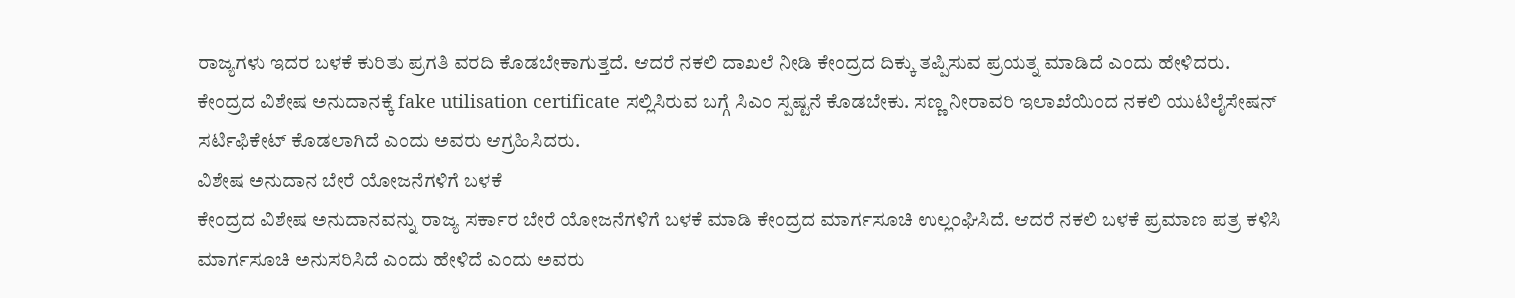ರಾಜ್ಯಗಳು ಇದರ ಬಳಕೆ ಕುರಿತು ಪ್ರಗತಿ ವರದಿ ಕೊಡಬೇಕಾಗುತ್ತದೆ. ಆದರೆ ನಕಲಿ ದಾಖಲೆ ನೀಡಿ ಕೇಂದ್ರದ ದಿಕ್ಕು ತಪ್ಪಿಸುವ ಪ್ರಯತ್ನ ಮಾಡಿದೆ ಎಂದು ಹೇಳಿದರು.
ಕೇಂದ್ರದ ವಿಶೇಷ ಅನುದಾನಕ್ಕೆ fake utilisation certificate ಸಲ್ಲಿಸಿರುವ ಬಗ್ಗೆ ಸಿಎಂ ಸ್ಪಷ್ಟನೆ ಕೊಡಬೇಕು. ಸಣ್ಣ ನೀರಾವರಿ ಇಲಾಖೆಯಿಂದ ನಕಲಿ ಯುಟಿಲೈಸೇಷನ್ ಸರ್ಟಿಫಿಕೇಟ್ ಕೊಡಲಾಗಿದೆ ಎಂದು ಅವರು ಆಗ್ರಹಿಸಿದರು.
ವಿಶೇಷ ಅನುದಾನ ಬೇರೆ ಯೋಜನೆಗಳಿಗೆ ಬಳಕೆ
ಕೇಂದ್ರದ ವಿಶೇಷ ಅನುದಾನವನ್ನು ರಾಜ್ಯ ಸರ್ಕಾರ ಬೇರೆ ಯೋಜನೆಗಳಿಗೆ ಬಳಕೆ ಮಾಡಿ ಕೇಂದ್ರದ ಮಾರ್ಗಸೂಚಿ ಉಲ್ಲಂಘಿಸಿದೆ. ಆದರೆ ನಕಲಿ ಬಳಕೆ ಪ್ರಮಾಣ ಪತ್ರ ಕಳಿಸಿ ಮಾರ್ಗಸೂಚಿ ಅನುಸರಿಸಿದೆ ಎಂದು ಹೇಳಿದೆ ಎಂದು ಅವರು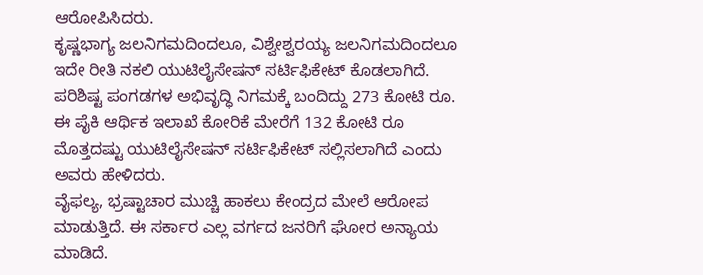ಆರೋಪಿಸಿದರು.
ಕೃಷ್ಣಭಾಗ್ಯ ಜಲನಿಗಮದಿಂದಲೂ, ವಿಶ್ವೇಶ್ವರಯ್ಯ ಜಲನಿಗಮದಿಂದಲೂ ಇದೇ ರೀತಿ ನಕಲಿ ಯುಟಿಲೈಸೇಷನ್ ಸರ್ಟಿಫಿಕೇಟ್ ಕೊಡಲಾಗಿದೆ. ಪರಿಶಿಷ್ಟ ಪಂಗಡಗಳ ಅಭಿವೃದ್ಧಿ ನಿಗಮಕ್ಕೆ ಬಂದಿದ್ದು 273 ಕೋಟಿ ರೂ. ಈ ಪೈಕಿ ಆರ್ಥಿಕ ಇಲಾಖೆ ಕೋರಿಕೆ ಮೇರೆಗೆ 132 ಕೋಟಿ ರೂ ಮೊತ್ತದಷ್ಟು ಯುಟಿಲೈಸೇಷನ್ ಸರ್ಟಿಫಿಕೇಟ್ ಸಲ್ಲಿಸಲಾಗಿದೆ ಎಂದು ಅವರು ಹೇಳಿದರು.
ವೈಫಲ್ಯ, ಭ್ರಷ್ಟಾಚಾರ ಮುಚ್ಚಿ ಹಾಕಲು ಕೇಂದ್ರದ ಮೇಲೆ ಆರೋಪ ಮಾಡುತ್ತಿದೆ. ಈ ಸರ್ಕಾರ ಎಲ್ಲ ವರ್ಗದ ಜನರಿಗೆ ಘೋರ ಅನ್ಯಾಯ ಮಾಡಿದೆ.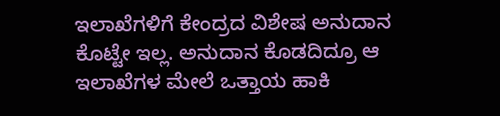ಇಲಾಖೆಗಳಿಗೆ ಕೇಂದ್ರದ ವಿಶೇಷ ಅನುದಾನ ಕೊಟ್ಟೇ ಇಲ್ಲ. ಅನುದಾನ ಕೊಡದಿದ್ರೂ ಆ ಇಲಾಖೆಗಳ ಮೇಲೆ ಒತ್ತಾಯ ಹಾಕಿ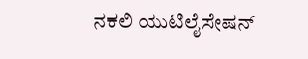ನಕಲಿ ಯುಟಿಲೈಸೇಷನ್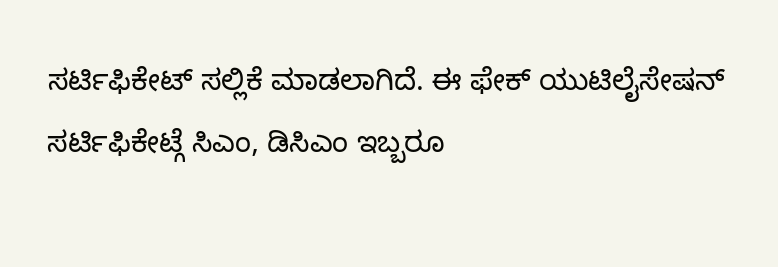ಸರ್ಟಿಫಿಕೇಟ್ ಸಲ್ಲಿಕೆ ಮಾಡಲಾಗಿದೆ. ಈ ಫೇಕ್ ಯುಟಿಲೈಸೇಷನ್ ಸರ್ಟಿಫಿಕೇಟ್ಗೆ ಸಿಎಂ, ಡಿಸಿಎಂ ಇಬ್ಬರೂ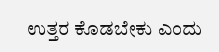ಉತ್ತರ ಕೊಡಬೇಕು ಎಂದು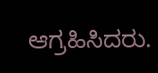ಆಗ್ರಹಿಸಿದರು.